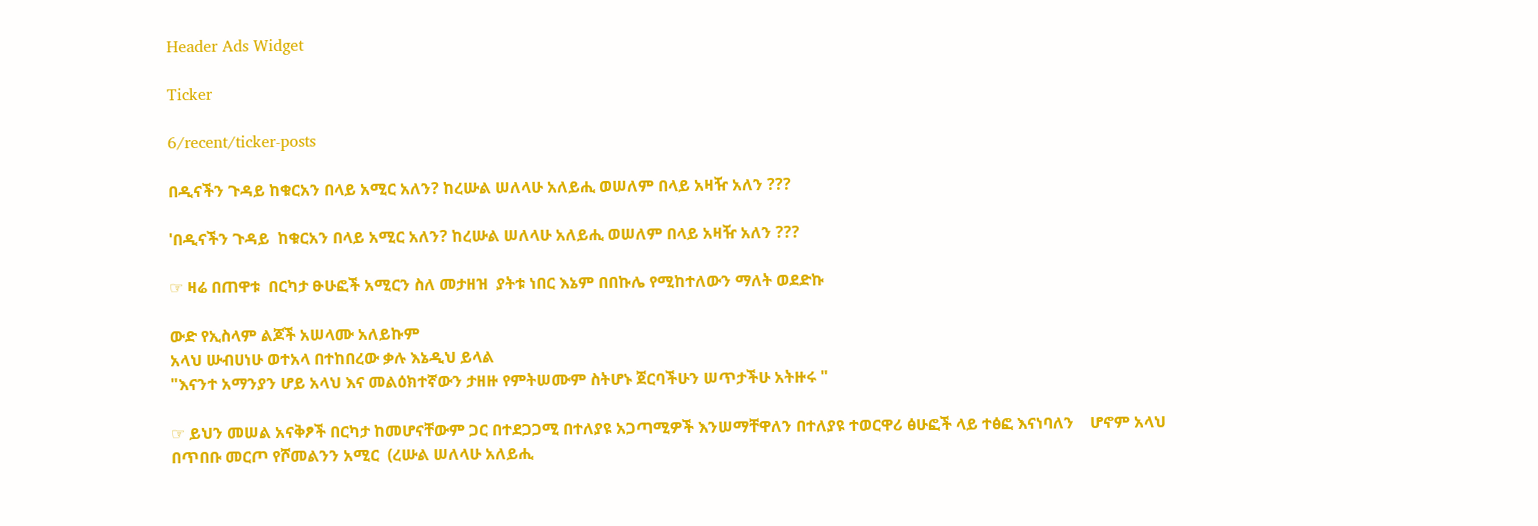Header Ads Widget

Ticker

6/recent/ticker-posts

በዲናችን ጉዳይ ከቁርአን በላይ አሚር አለን? ከረሡል ሠለላሁ አለይሒ ወሠለም በላይ አዛዥ አለን ???

'በዲናችን ጉዳይ  ከቁርአን በላይ አሚር አለን? ከረሡል ሠለላሁ አለይሒ ወሠለም በላይ አዛዥ አለን ???

☞ ዛሬ በጠዋቱ  በርካታ ፁሁፎች አሚርን ስለ መታዘዝ  ያትቱ ነበር እኔም በበኩሌ የሚከተለውን ማለት ወደድኩ

ውድ የኢስላም ልጆች አሠላሙ አለይኩም
አላህ ሡብሀነሁ ወተአላ በተከበረው ቃሉ እኔዲህ ይላል
"እናንተ አማንያን ሆይ አላህ እና መልዕክተኛውን ታዘዙ የምትሠሙም ስትሆኑ ጀርባችሁን ሠጥታችሁ አትዙሩ "

☞ ይህን መሠል አናቅፆች በርካታ ከመሆናቸውም ጋር በተደጋጋሚ በተለያዩ አጋጣሚዎች እንሠማቸዋለን በተለያዩ ተወርዋሪ ፅሁፎች ላይ ተፅፎ እናነባለን    ሆኖም አላህ በጥበቡ መርጦ የሾመልንን አሚር  (ረሡል ሠለላሁ አለይሒ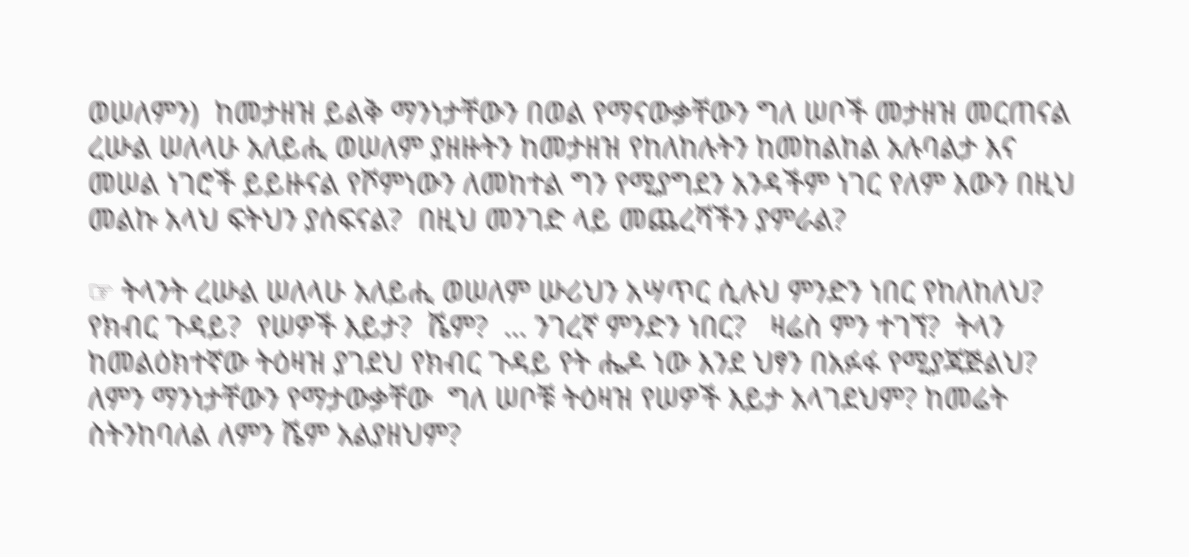ወሠለምን)  ከመታዘዝ ይልቅ ማንነታቸውን በወል የማናውቃቸውን ግለ ሠቦች መታዘዝ መርጠናል ረሡል ሠለላሁ አለይሒ ወሠለም ያዘዙትን ከመታዘዝ የከለከሉትን ከመከልከል አሉባልታ እና መሠል ነገሮች ይይዙናል የሾምነውን ለመከተል ግን የሚያግደን አንዳችም ነገር የለም እውን በዚህ መልኩ አላህ ፍትህን ያሰፍናል?  በዚህ መንገድ ላይ መጨረሻችን ያምራል?

☞ ትላንት ረሡል ሠለላሁ አለይሒ ወሠለም ሡሪህን አሣጥር ሲሉህ ምንድን ነበር የከለከለህ?  የክብር ጉዳይ?  የሠዎች እይታ?  ሼም?  … ንገረኛ ምንድን ነበር?   ዛሬስ ምን ተገኘ?  ትላን ከመልዕክተኛው ትዕዛዝ ያገደህ የክብር ጉዳይ የት ሔዶ ነው እንደ ህፃን በአፉፋ የሚያጃጅልህ? ለምን ማንነታቸውን የማታውቃቸው  ግለ ሠቦቹ ትዕዛዝ የሠዎች እይታ አላገደህም? ከመሬት ስትንከባለል ለምን ሼም አልያዘህም?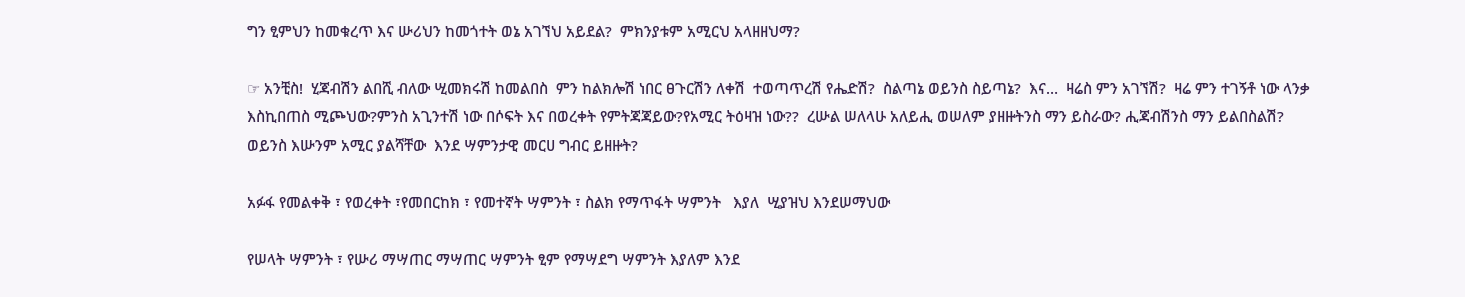ግን ፂምህን ከመቁረጥ እና ሡሪህን ከመጎተት ወኔ አገኘህ አይደል?  ምክንያቱም አሚርህ አላዘዘህማ?

☞ አንቺስ!  ሂጃብሽን ልበሺ ብለው ሢመክሩሽ ከመልበስ  ምን ከልክሎሽ ነበር ፀጉርሽን ለቀሽ  ተወጣጥረሽ የሔድሽ?  ስልጣኔ ወይንስ ስይጣኔ?  እና…  ዛሬስ ምን አገኘሽ?  ዛሬ ምን ተገኝቶ ነው ላንቃ እስኪበጠስ ሚጮህው?ምንስ አጊንተሽ ነው በሶፍት እና በወረቀት የምትጃጃይው?የአሚር ትዕዛዝ ነው??  ረሡል ሠለላሁ አለይሒ ወሠለም ያዘዙትንስ ማን ይስራው? ሒጃብሽንስ ማን ይልበስልሽ?  ወይንስ እሡንም አሚር ያልሻቸው  እንደ ሣምንታዊ መርሀ ግብር ይዘዙት?

አፉፋ የመልቀቅ ፣ የወረቀት ፣የመበርከክ ፣ የመተኛት ሣምንት ፣ ስልክ የማጥፋት ሣምንት   እያለ  ሢያዝህ እንደሠማህው

የሠላት ሣምንት ፣ የሡሪ ማሣጠር ማሣጠር ሣምንት ፂም የማሣደግ ሣምንት እያለም እንደ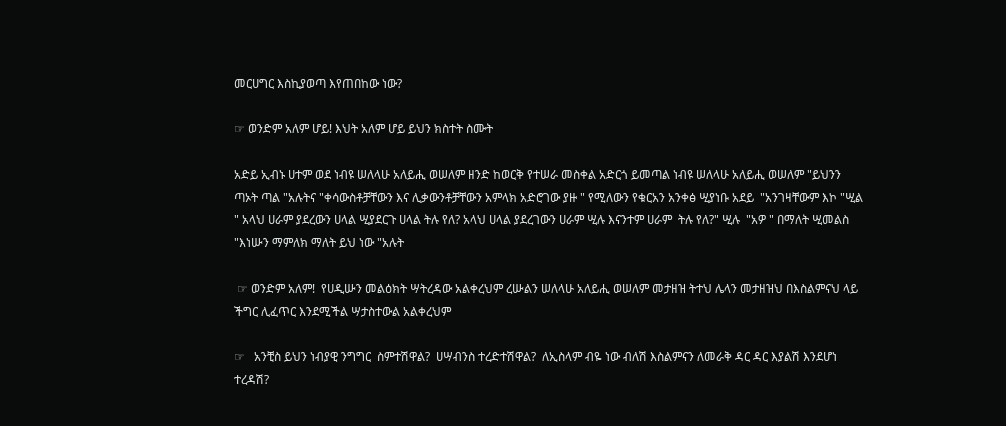መርሀግር እስኪያወጣ እየጠበከው ነው?

☞ ወንድም አለም ሆይ! እህት አለም ሆይ ይህን ክስተት ስሙት

አድይ ኢብኑ ሀተም ወደ ነብዩ ሠለላሁ አለይሒ ወሠለም ዘንድ ከወርቅ የተሠራ መስቀል አድርጎ ይመጣል ነብዩ ሠለላሁ አለይሒ ወሠለም "ይህንን ጣኦት ጣል "አሉትና "ቀሳውስቶቻቸውን እና ሊቃውንቶቻቸውን አምላክ አድሮገው ያዙ " የሚለውን የቁርአን አንቀፅ ሢያነቡ አደይ  "አንገዛቸውም እኮ "ሢል " አላህ ሀራም ያደረውን ሀላል ሢያደርጉ ሀላል ትሉ የለ? አላህ ሀላል ያደረገውን ሀራም ሢሉ እናንተም ሀራም  ትሉ የለ?" ሢሉ  "አዎ " በማለት ሢመልስ "እነሡን ማምለክ ማለት ይህ ነው "አሉት

 ☞ ወንድም አለም!  የሀዲሡን መልዕክት ሣትረዳው አልቀረህም ረሡልን ሠለላሁ አለይሒ ወሠለም መታዘዝ ትተህ ሌላን መታዘዝህ በእስልምናህ ላይ ችግር ሊፈጥር እንደሚችል ሣታስተውል አልቀረህም

☞   አንቺስ ይህን ነብያዊ ንግግር  ስምተሽዋል?  ሀሣብንስ ተረድተሽዋል?  ለኢስላም ብዬ ነው ብለሽ እስልምናን ለመራቅ ዳር ዳር እያልሽ እንደሆነ ተረዳሽ?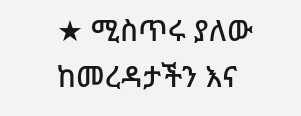★ ሚስጥሩ ያለው ከመረዳታችን እና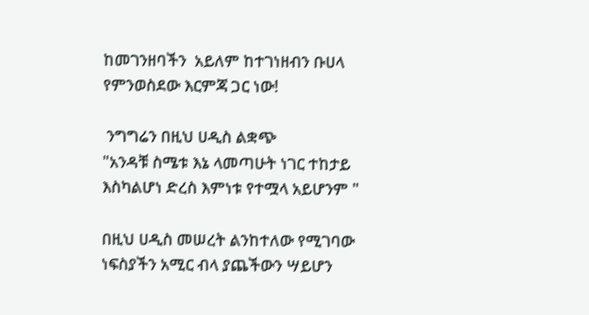ከመገንዘባችን  አይለም ከተገነዘብን ቡሀላ የምንወስደው እርምጃ ጋር ነው!

 ንግግሬን በዚህ ሀዲስ ልቋጭ
"አንዳቹ ስሜቱ እኔ ላመጣሁት ነገር ተከታይ እስካልሆነ ድረስ እምነቱ የተሟላ አይሆንም "

በዚህ ሀዲስ መሠረት ልንከተለው የሚገባው ነፍስያችን አሚር ብላ ያጨችውን ሣይሆን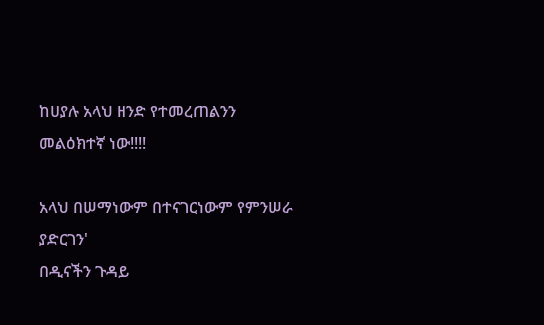ከሀያሉ አላህ ዘንድ የተመረጠልንን መልዕክተኛ ነው!!!!

አላህ በሠማነውም በተናገርነውም የምንሠራ ያድርገን'
በዲናችን ጉዳይ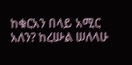ከቁርአን በላይ አሚር አለን? ከረሡል ሠለላሁ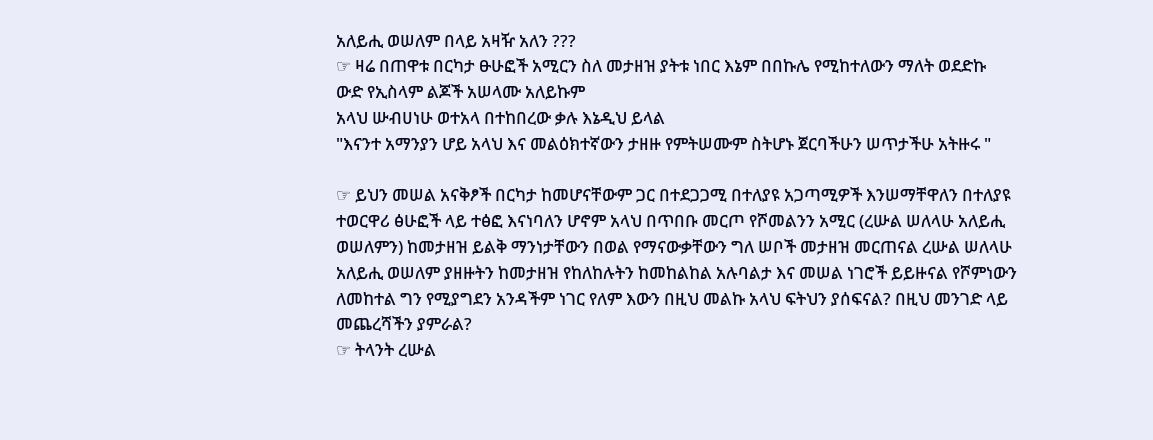አለይሒ ወሠለም በላይ አዛዥ አለን ???
☞ ዛሬ በጠዋቱ በርካታ ፁሁፎች አሚርን ስለ መታዘዝ ያትቱ ነበር እኔም በበኩሌ የሚከተለውን ማለት ወደድኩ
ውድ የኢስላም ልጆች አሠላሙ አለይኩም
አላህ ሡብሀነሁ ወተአላ በተከበረው ቃሉ እኔዲህ ይላል
"እናንተ አማንያን ሆይ አላህ እና መልዕክተኛውን ታዘዙ የምትሠሙም ስትሆኑ ጀርባችሁን ሠጥታችሁ አትዙሩ "

☞ ይህን መሠል አናቅፆች በርካታ ከመሆናቸውም ጋር በተደጋጋሚ በተለያዩ አጋጣሚዎች እንሠማቸዋለን በተለያዩ ተወርዋሪ ፅሁፎች ላይ ተፅፎ እናነባለን ሆኖም አላህ በጥበቡ መርጦ የሾመልንን አሚር (ረሡል ሠለላሁ አለይሒ ወሠለምን) ከመታዘዝ ይልቅ ማንነታቸውን በወል የማናውቃቸውን ግለ ሠቦች መታዘዝ መርጠናል ረሡል ሠለላሁ አለይሒ ወሠለም ያዘዙትን ከመታዘዝ የከለከሉትን ከመከልከል አሉባልታ እና መሠል ነገሮች ይይዙናል የሾምነውን ለመከተል ግን የሚያግደን አንዳችም ነገር የለም እውን በዚህ መልኩ አላህ ፍትህን ያሰፍናል? በዚህ መንገድ ላይ መጨረሻችን ያምራል?
☞ ትላንት ረሡል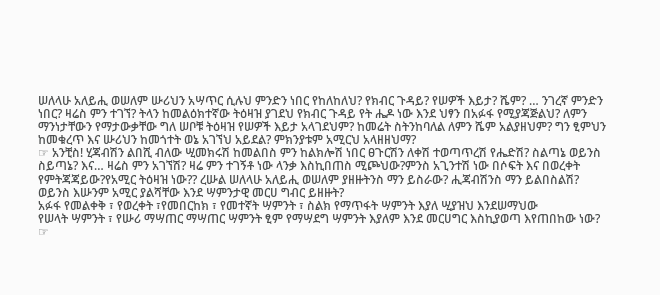ሠለላሁ አለይሒ ወሠለም ሡሪህን አሣጥር ሲሉህ ምንድን ነበር የከለከለህ? የክብር ጉዳይ? የሠዎች እይታ? ሼም? … ንገረኛ ምንድን ነበር? ዛሬስ ምን ተገኘ? ትላን ከመልዕክተኛው ትዕዛዝ ያገደህ የክብር ጉዳይ የት ሔዶ ነው እንደ ህፃን በአፉፋ የሚያጃጅልህ? ለምን ማንነታቸውን የማታውቃቸው ግለ ሠቦቹ ትዕዛዝ የሠዎች እይታ አላገደህም? ከመሬት ስትንከባለል ለምን ሼም አልያዘህም? ግን ፂምህን ከመቁረጥ እና ሡሪህን ከመጎተት ወኔ አገኘህ አይደል? ምክንያቱም አሚርህ አላዘዘህማ?
☞ አንቺስ! ሂጃብሽን ልበሺ ብለው ሢመክሩሽ ከመልበስ ምን ከልክሎሽ ነበር ፀጉርሽን ለቀሽ ተወጣጥረሽ የሔድሽ? ስልጣኔ ወይንስ ስይጣኔ? እና… ዛሬስ ምን አገኘሽ? ዛሬ ምን ተገኝቶ ነው ላንቃ እስኪበጠስ ሚጮህው?ምንስ አጊንተሽ ነው በሶፍት እና በወረቀት የምትጃጃይው?የአሚር ትዕዛዝ ነው?? ረሡል ሠለላሁ አለይሒ ወሠለም ያዘዙትንስ ማን ይስራው? ሒጃብሽንስ ማን ይልበስልሽ? ወይንስ እሡንም አሚር ያልሻቸው እንደ ሣምንታዊ መርሀ ግብር ይዘዙት?
አፉፋ የመልቀቅ ፣ የወረቀት ፣የመበርከክ ፣ የመተኛት ሣምንት ፣ ስልክ የማጥፋት ሣምንት እያለ ሢያዝህ እንደሠማህው
የሠላት ሣምንት ፣ የሡሪ ማሣጠር ማሣጠር ሣምንት ፂም የማሣደግ ሣምንት እያለም እንደ መርሀግር እስኪያወጣ እየጠበከው ነው?
☞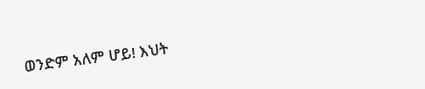ወንድም አለም ሆይ! እህት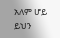አለም ሆይ ይህን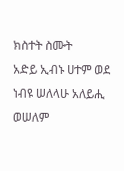ክስተት ስሙት
አድይ ኢብኑ ሀተም ወደ ነብዩ ሠለላሁ አለይሒ ወሠለም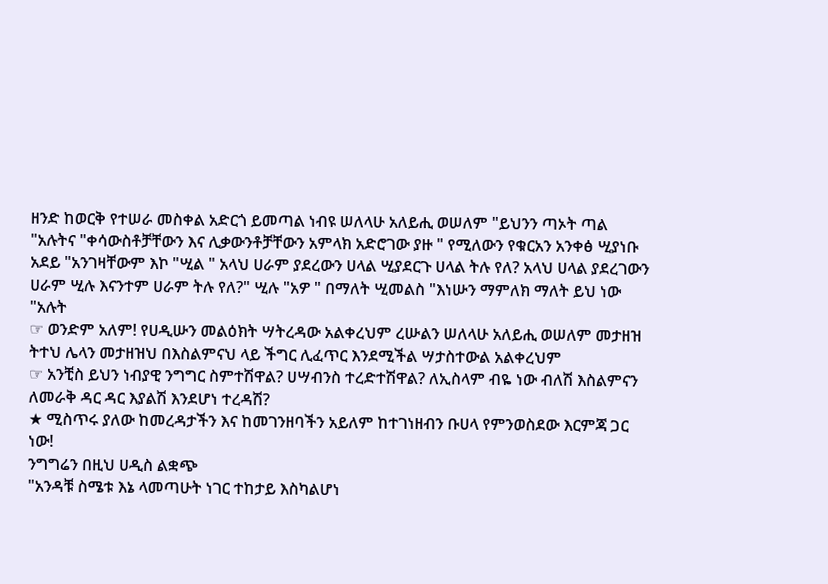ዘንድ ከወርቅ የተሠራ መስቀል አድርጎ ይመጣል ነብዩ ሠለላሁ አለይሒ ወሠለም "ይህንን ጣኦት ጣል "አሉትና "ቀሳውስቶቻቸውን እና ሊቃውንቶቻቸውን አምላክ አድሮገው ያዙ " የሚለውን የቁርአን አንቀፅ ሢያነቡ አደይ "አንገዛቸውም እኮ "ሢል " አላህ ሀራም ያደረውን ሀላል ሢያደርጉ ሀላል ትሉ የለ? አላህ ሀላል ያደረገውን ሀራም ሢሉ እናንተም ሀራም ትሉ የለ?" ሢሉ "አዎ " በማለት ሢመልስ "እነሡን ማምለክ ማለት ይህ ነው "አሉት
☞ ወንድም አለም! የሀዲሡን መልዕክት ሣትረዳው አልቀረህም ረሡልን ሠለላሁ አለይሒ ወሠለም መታዘዝ ትተህ ሌላን መታዘዝህ በእስልምናህ ላይ ችግር ሊፈጥር እንደሚችል ሣታስተውል አልቀረህም
☞ አንቺስ ይህን ነብያዊ ንግግር ስምተሽዋል? ሀሣብንስ ተረድተሽዋል? ለኢስላም ብዬ ነው ብለሽ እስልምናን ለመራቅ ዳር ዳር እያልሽ እንደሆነ ተረዳሽ?
★ ሚስጥሩ ያለው ከመረዳታችን እና ከመገንዘባችን አይለም ከተገነዘብን ቡሀላ የምንወስደው እርምጃ ጋር ነው!
ንግግሬን በዚህ ሀዲስ ልቋጭ
"አንዳቹ ስሜቱ እኔ ላመጣሁት ነገር ተከታይ እስካልሆነ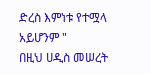ድረስ እምነቱ የተሟላ አይሆንም "
በዚህ ሀዲስ መሠረት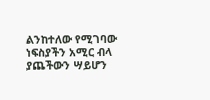ልንከተለው የሚገባው ነፍስያችን አሚር ብላ ያጨችውን ሣይሆን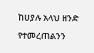ከሀያሉ አላህ ዘንድ የተመረጠልንን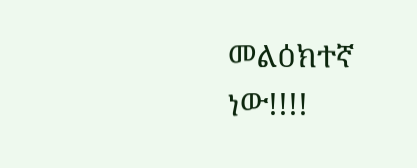መልዕክተኛ ነው!!!!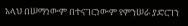አላህ በሠማነውም በተናገርነውም የምንሠራ ያድርገን